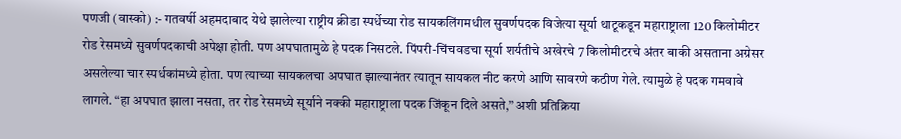पणजी (वास्को) :- गतवर्षी अहमदाबाद येथे झालेल्या राष्ट्रीय क्रीडा स्पर्धेच्या रोड सायकलिंगमधील सुवर्णपदक विजेत्या सूर्या थाटूकडून महाराष्ट्राला 120 किलोमीटर रोड रेसमध्ये सुवर्णपदकाची अपेक्षा होती. पण अपघातामुळे हे पदक निसटले. पिंपरी-चिंचवडचा सूर्या शर्यतीचे अखेरचे 7 किलोमीटरचे अंतर बाकी असताना अग्रेसर असलेल्या चार स्पर्धकांमध्ये होता. पण त्याच्या सायकलचा अपघात झाल्यानंतर त्यातून सायकल नीट करणे आणि सावरणे कठीण गेले. त्यामुळे हे पदक गमवावे लागले. “हा अपघात झाला नसता, तर रोड रेसमध्ये सूर्याने नक्की महाराष्ट्राला पदक जिंकून दिले असते,” अशी प्रतिक्रिया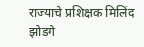राज्याचे प्रशिक्षक मिलिंद झोडगे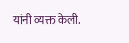यांनी व्यक्त केली.